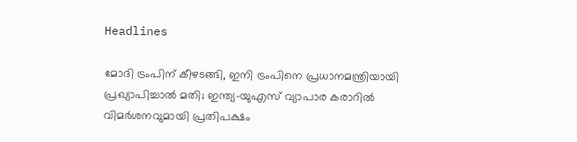Headlines

മോദി ട്രംപിന് കീഴടങ്ങി, ഇനി ട്രംപിനെ പ്രധാനമന്ത്രിയായി പ്രഖ്യാപിച്ചാല്‍ മതി; ഇന്ത്യ-യുഎസ് വ്യാപാര കരാറില്‍ വിമര്‍ശനവുമായി പ്രതിപക്ഷം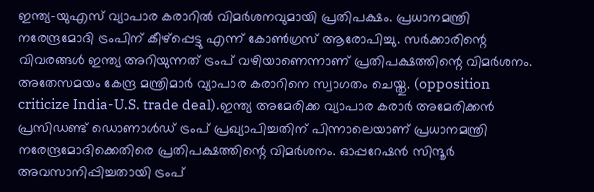ഇന്ത്യ-യുഎസ് വ്യാപാര കരാറില്‍ വിമര്‍ശനവുമായി പ്രതിപക്ഷം. പ്രധാനമന്ത്രി നരേന്ദ്രമോദി ട്രംപിന് കീഴ്‌പ്പെട്ടു എന്ന് കോണ്‍ഗ്രസ് ആരോപിച്ചു. സര്‍ക്കാരിന്റെ വിവരങ്ങള്‍ ഇന്ത്യ അറിയുന്നത് ട്രംപ് വഴിയാണെന്നാണ് പ്രതിപക്ഷത്തിന്റെ വിമര്‍ശനം. അതേസമയം കേന്ദ്ര മന്ത്രിമാര്‍ വ്യാപാര കരാറിനെ സ്വാഗതം ചെയ്തു. (opposition criticize India-U.S. trade deal).ഇന്ത്യ അമേരിക്ക വ്യാപാര കരാര്‍ അമേരിക്കന്‍ പ്രസിഡണ്ട് ഡൊണാള്‍ഡ് ട്രംപ് പ്രഖ്യാപിച്ചതിന് പിന്നാലെയാണ് പ്രധാനമന്ത്രി നരേന്ദ്രമോദിക്കെതിരെ പ്രതിപക്ഷത്തിന്റെ വിമര്‍ശനം. ഓപ്പറേഷന്‍ സിന്ദൂര്‍ അവസാനിപ്പിച്ചതായി ട്രംപ്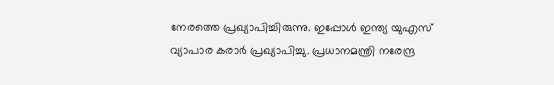നേരത്തെ പ്രഖ്യാപിച്ചിരുന്നു. ഇപ്പോള്‍ ഇന്ത്യ യുഎസ് വ്യാപാര കരാര്‍ പ്രഖ്യാപിച്ചു. പ്രധാനമന്ത്രി നരേന്ദ്ര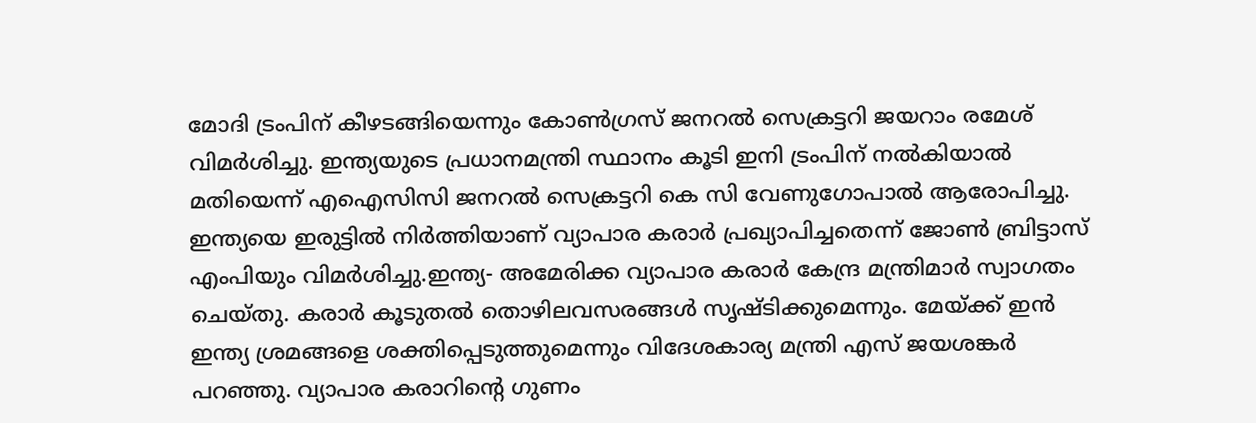മോദി ട്രംപിന് കീഴടങ്ങിയെന്നും കോണ്‍ഗ്രസ് ജനറല്‍ സെക്രട്ടറി ജയറാം രമേശ് വിമര്‍ശിച്ചു. ഇന്ത്യയുടെ പ്രധാനമന്ത്രി സ്ഥാനം കൂടി ഇനി ട്രംപിന് നല്‍കിയാല്‍ മതിയെന്ന് എഐസിസി ജനറല്‍ സെക്രട്ടറി കെ സി വേണുഗോപാല്‍ ആരോപിച്ചു. ഇന്ത്യയെ ഇരുട്ടില്‍ നിര്‍ത്തിയാണ് വ്യാപാര കരാര്‍ പ്രഖ്യാപിച്ചതെന്ന് ജോണ്‍ ബ്രിട്ടാസ് എംപിയും വിമര്‍ശിച്ചു.ഇന്ത്യ- അമേരിക്ക വ്യാപാര കരാര്‍ കേന്ദ്ര മന്ത്രിമാര്‍ സ്വാഗതം ചെയ്തു. കരാര്‍ കൂടുതല്‍ തൊഴിലവസരങ്ങള്‍ സൃഷ്ടിക്കുമെന്നും. മേയ്ക്ക് ഇന്‍ ഇന്ത്യ ശ്രമങ്ങളെ ശക്തിപ്പെടുത്തുമെന്നും വിദേശകാര്യ മന്ത്രി എസ് ജയശങ്കര്‍ പറഞ്ഞു. വ്യാപാര കരാറിന്റെ ഗുണം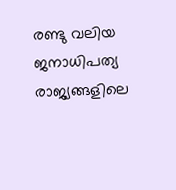രണ്ടു വലിയ ജനാധിപത്യ രാജ്യങ്ങളിലെ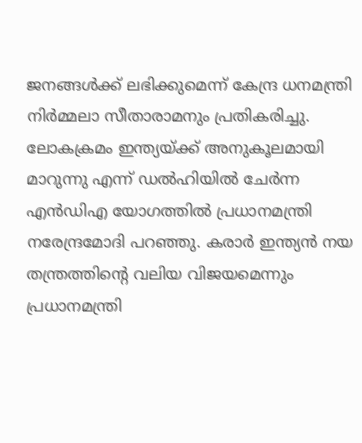ജനങ്ങള്‍ക്ക് ലഭിക്കുമെന്ന് കേന്ദ്ര ധനമന്ത്രി നിര്‍മ്മലാ സീതാരാമനും പ്രതികരിച്ചു. ലോകക്രമം ഇന്ത്യയ്ക്ക് അനുകൂലമായി മാറുന്നു എന്ന് ഡല്‍ഹിയില്‍ ചേര്‍ന്ന എന്‍ഡിഎ യോഗത്തില്‍ പ്രധാനമന്ത്രി നരേന്ദ്രമോദി പറഞ്ഞു. കരാര്‍ ഇന്ത്യന്‍ നയ തന്ത്രത്തിന്റെ വലിയ വിജയമെന്നും പ്രധാനമന്ത്രി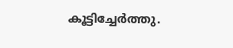കൂട്ടിച്ചേര്‍ത്തു.